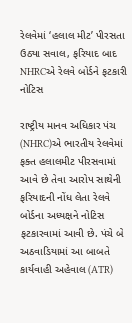રેલવેમાં ‘હલાલ મીટ’ પીરસતા ઉઠ્યા સવાલ, ફરિયાદ બાદ NHRCએ રેલવે બોર્ડને ફટકારી નોટિસ

રાષ્ટ્રીય માનવ અધિકાર પંચ (NHRC)એ ભારતીય રેલવેમાં ફક્ત હલાલમીટ પીરસવામાં આવે છે તેવા આરોપ સાથેની ફરિયાદની નોંધ લેતા રેલવે બોર્ડના અધ્યક્ષને નોટિસ ફટકારવામાં આવી છે. પંચે બે અઠવાડિયામાં આ બાબતે કાર્યવાહી અહેવાલ (ATR)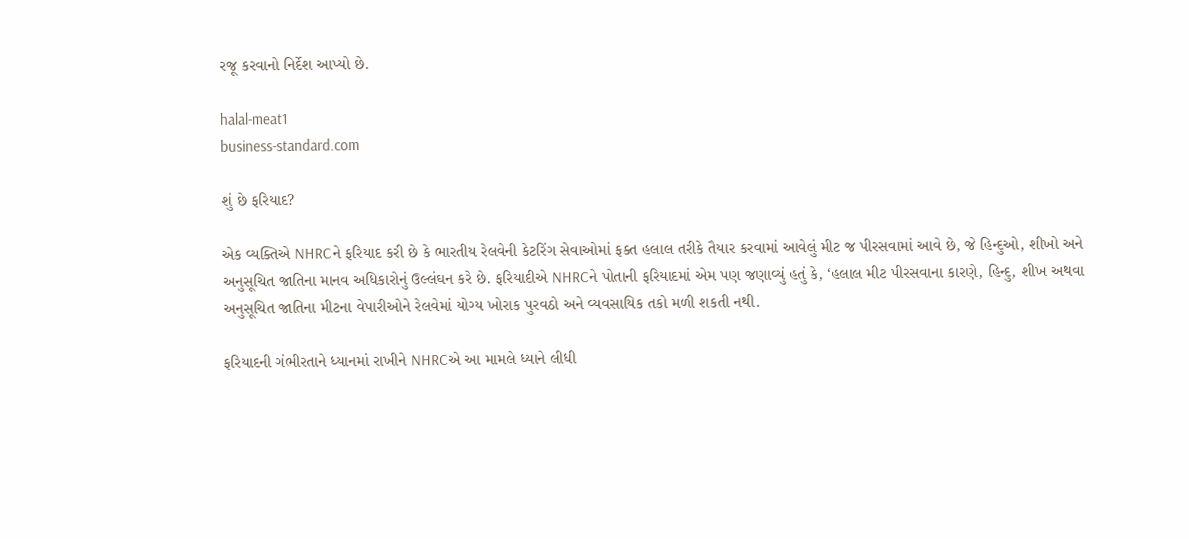રજૂ કરવાનો નિર્દેશ આપ્યો છે.

halal-meat1
business-standard.com

શું છે ફરિયાદ?

એક વ્યક્તિએ NHRCને ફરિયાદ કરી છે કે ભારતીય રેલવેની કેટરિંગ સેવાઓમાં ફક્ત હલાલ તરીકે તૈયાર કરવામાં આવેલું મીટ જ પીરસવામાં આવે છે, જે હિન્દુઓ, શીખો અને અનુસૂચિત જાતિના માનવ અધિકારોનું ઉલ્લંઘન કરે છે. ફરિયાદીએ NHRCને પોતાની ફરિયાદમાં એમ પણ જણાવ્યું હતું કે, ‘હલાલ મીટ પીરસવાના કારણે, હિન્દુ, શીખ અથવા અનુસૂચિત જાતિના મીટના વેપારીઓને રેલવેમાં યોગ્ય ખોરાક પુરવઠો અને વ્યવસાયિક તકો મળી શકતી નથી.

ફરિયાદની ગંભીરતાને ધ્યાનમાં રાખીને NHRCએ આ મામલે ધ્યાને લીધી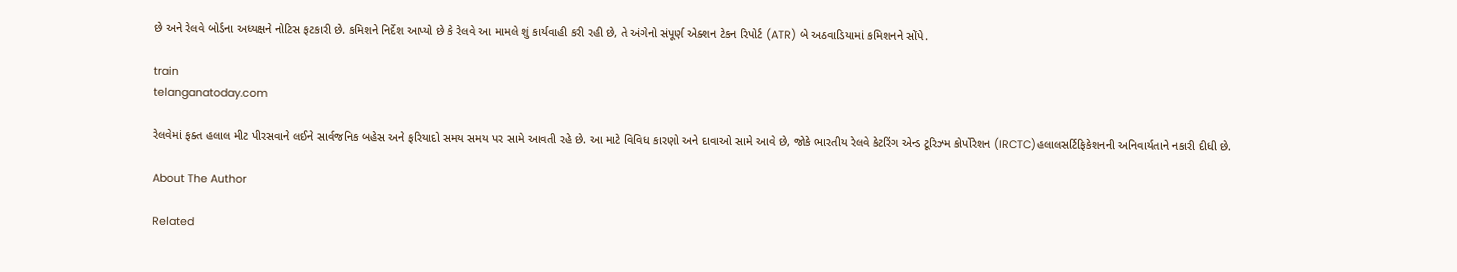છે અને રેલવે બોર્ડના અધ્યક્ષને નોટિસ ફટકારી છે. કમિશને નિર્દેશ આપ્યો છે કે રેલવે આ મામલે શું કાર્યવાહી કરી રહી છે, તે અંગેનો સંપૂર્ણ એક્શન ટેકન રિપોર્ટ (ATR) બે અઠવાડિયામાં કમિશનને સોંપે.

train
telanganatoday.com

રેલવેમાં ફક્ત હલાલ મીટ પીરસવાને લઈને સાર્વજનિક બહેસ અને ફરિયાદો સમય સમય પર સામે આવતી રહે છે. આ માટે વિવિધ કારણો અને દાવાઓ સામે આવે છે, જોકે ભારતીય રેલવે કેટરિંગ એન્ડ ટૂરિઝ્મ કોર્પોરેશન (IRCTC)હલાલસર્ટિફિકેશનની અનિવાર્યતાને નકારી દીધી છે.

About The Author

Related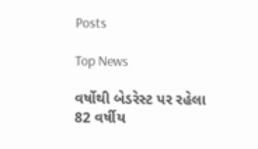Posts

Top News

વર્ષોથી બેડરેસ્ટ પર રહેલા 82 વર્ષીય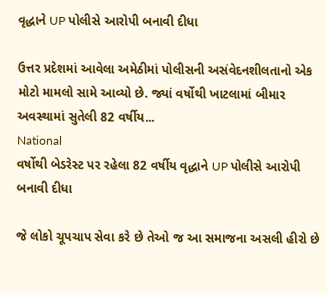વૃદ્ધાને UP પોલીસે આરોપી બનાવી દીધા

ઉત્તર પ્રદેશમાં આવેલા અમેઠીમાં પોલીસની અસંવેદનશીલતાનો એક મોટો મામલો સામે આવ્યો છે. જ્યાં વર્ષોથી ખાટલામાં બીમાર અવસ્થામાં સુતેલી 82 વર્ષીય...
National
વર્ષોથી બેડરેસ્ટ પર રહેલા 82 વર્ષીય વૃદ્ધાને UP પોલીસે આરોપી બનાવી દીધા

જે લોકો ચૂપચાપ સેવા કરે છે તેઓ જ આ સમાજના અસલી હીરો છે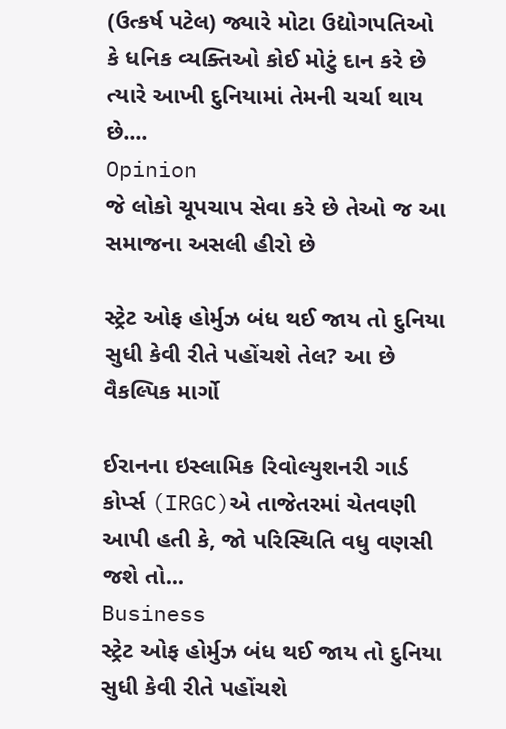(ઉત્કર્ષ પટેલ) જ્યારે મોટા ઉદ્યોગપતિઓ કે ધનિક વ્યક્તિઓ કોઈ મોટું દાન કરે છે ત્યારે આખી દુનિયામાં તેમની ચર્ચા થાય છે....
Opinion
જે લોકો ચૂપચાપ સેવા કરે છે તેઓ જ આ સમાજના અસલી હીરો છે

સ્ટ્રેટ ઓફ હોર્મુઝ બંધ થઈ જાય તો દુનિયા સુધી કેવી રીતે પહોંચશે તેલ? આ છે વૈકલ્પિક માર્ગો

ઈરાનના ઇસ્લામિક રિવોલ્યુશનરી ગાર્ડ કોર્પ્સ (IRGC)એ તાજેતરમાં ચેતવણી આપી હતી કે, જો પરિસ્થિતિ વધુ વણસી જશે તો...
Business
સ્ટ્રેટ ઓફ હોર્મુઝ બંધ થઈ જાય તો દુનિયા સુધી કેવી રીતે પહોંચશે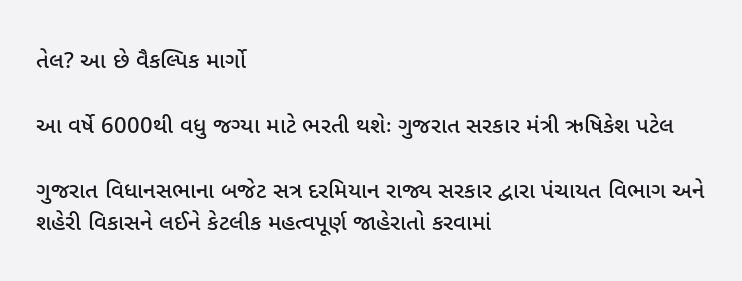તેલ? આ છે વૈકલ્પિક માર્ગો

આ વર્ષે 6000થી વધુ જગ્યા માટે ભરતી થશેઃ ગુજરાત સરકાર મંત્રી ઋષિકેશ પટેલ

ગુજરાત વિધાનસભાના બજેટ સત્ર દરમિયાન રાજ્ય સરકાર દ્વારા પંચાયત વિભાગ અને શહેરી વિકાસને લઈને કેટલીક મહત્વપૂર્ણ જાહેરાતો કરવામાં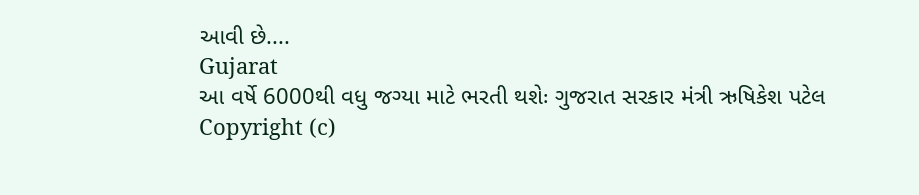આવી છે....
Gujarat
આ વર્ષે 6000થી વધુ જગ્યા માટે ભરતી થશેઃ ગુજરાત સરકાર મંત્રી ઋષિકેશ પટેલ
Copyright (c)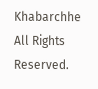Khabarchhe All Rights Reserved.